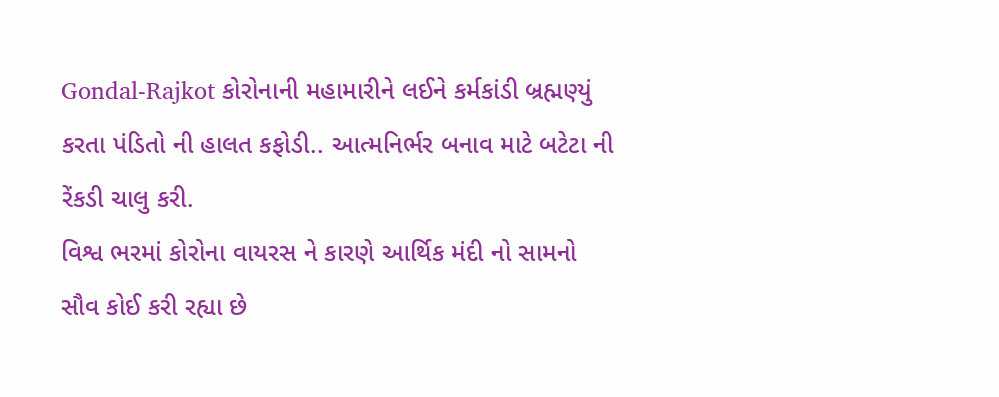Gondal-Rajkot કોરોનાની મહામારીને લઈને કર્મકાંડી બ્રહ્મણ્યું કરતા પંડિતો ની હાલત કફોડી.. આત્મનિર્ભર બનાવ માટે બટેટા ની રેંકડી ચાલુ કરી.
વિશ્વ ભરમાં કોરોના વાયરસ ને કારણે આર્થિક મંદી નો સામનો સૌવ કોઈ કરી રહ્યા છે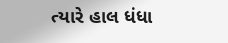ત્યારે હાલ ધંધા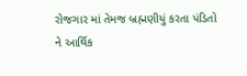રોજગાર માં તેમજ બ્રહ્મણીયું કરતા પંડિતો ને આર્થિક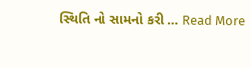સ્થિતિ નો સામનો કરી … Read More